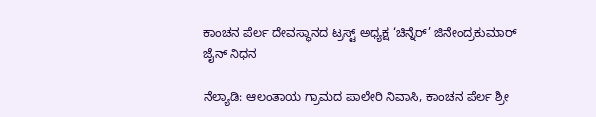ಕಾಂಚನ ಪೆರ್ಲ ದೇವಸ್ಥಾನದ ಟ್ರಸ್ಟ್ ಅಧ್ಯಕ್ಷ ‘ಚಿನ್ನೆರ್’ ಜಿನೇಂದ್ರಕುಮಾರ್ ಜೈನ್ ನಿಧನ

ನೆಲ್ಯಾಡಿ: ಆಲಂತಾಯ ಗ್ರಾಮದ ಪಾಲೇರಿ ನಿವಾಸಿ, ಕಾಂಚನ ಪೆರ್ಲ ಶ್ರೀ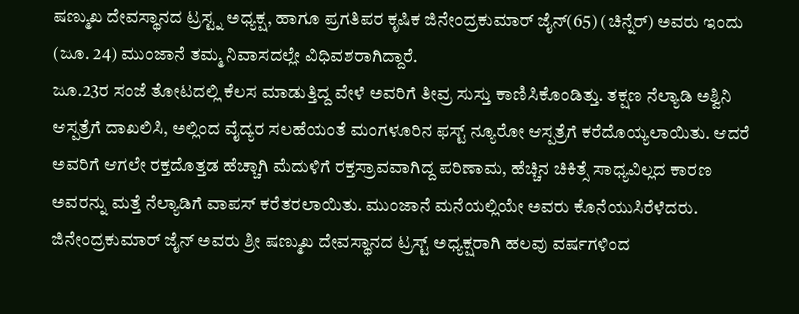ಷಣ್ಮುಖ ದೇವಸ್ಥಾನದ ಟ್ರಸ್ಟ್ನ ಅಧ್ಯಕ್ಷ, ಹಾಗೂ ಪ್ರಗತಿಪರ ಕೃಷಿಕ ಜಿನೇಂದ್ರಕುಮಾರ್ ಜೈನ್(65) (ಚಿನ್ನೆರ್) ಅವರು ಇಂದು (ಜೂ. 24) ಮುಂಜಾನೆ ತಮ್ಮ ನಿವಾಸದಲ್ಲೇ ವಿಧಿವಶರಾಗಿದ್ದಾರೆ.
ಜೂ.23ರ ಸಂಜೆ ತೋಟದಲ್ಲಿ ಕೆಲಸ ಮಾಡುತ್ತಿದ್ದ ವೇಳೆ ಅವರಿಗೆ ತೀವ್ರ ಸುಸ್ತು ಕಾಣಿಸಿಕೊಂಡಿತ್ತು. ತಕ್ಷಣ ನೆಲ್ಯಾಡಿ ಅಶ್ವಿನಿ ಆಸ್ಪತ್ರೆಗೆ ದಾಖಲಿಸಿ, ಅಲ್ಲಿಂದ ವೈದ್ಯರ ಸಲಹೆಯಂತೆ ಮಂಗಳೂರಿನ ಫಸ್ಟ್ ನ್ಯೂರೋ ಆಸ್ಪತ್ರೆಗೆ ಕರೆದೊಯ್ಯಲಾಯಿತು. ಆದರೆ ಅವರಿಗೆ ಆಗಲೇ ರಕ್ತದೊತ್ತಡ ಹೆಚ್ಚಾಗಿ ಮೆದುಳಿಗೆ ರಕ್ತಸ್ರಾವವಾಗಿದ್ದ ಪರಿಣಾಮ, ಹೆಚ್ಚಿನ ಚಿಕಿತ್ಸೆ ಸಾಧ್ಯವಿಲ್ಲದ ಕಾರಣ ಅವರನ್ನು ಮತ್ತೆ ನೆಲ್ಯಾಡಿಗೆ ವಾಪಸ್ ಕರೆತರಲಾಯಿತು. ಮುಂಜಾನೆ ಮನೆಯಲ್ಲಿಯೇ ಅವರು ಕೊನೆಯುಸಿರೆಳೆದರು.
ಜಿನೇಂದ್ರಕುಮಾರ್ ಜೈನ್ ಅವರು ಶ್ರೀ ಷಣ್ಮುಖ ದೇವಸ್ಥಾನದ ಟ್ರಸ್ಟ್ ಅಧ್ಯಕ್ಷರಾಗಿ ಹಲವು ವರ್ಷಗಳಿಂದ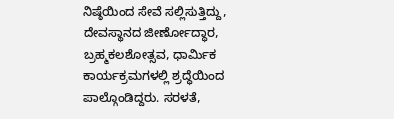ನಿಷ್ಠೆಯಿಂದ ಸೇವೆ ಸಲ್ಲಿಸುತ್ತಿದ್ದು, ದೇವಸ್ಥಾನದ ಜೀರ್ಣೋದ್ಧಾರ, ಬ್ರಹ್ಮಕಲಶೋತ್ಸವ, ಧಾರ್ಮಿಕ ಕಾರ್ಯಕ್ರಮಗಳಲ್ಲಿ ಶ್ರದ್ಧೆಯಿಂದ ಪಾಲ್ಗೊಂಡಿದ್ದರು. ಸರಳತೆ,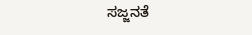ಸಜ್ಜನತೆ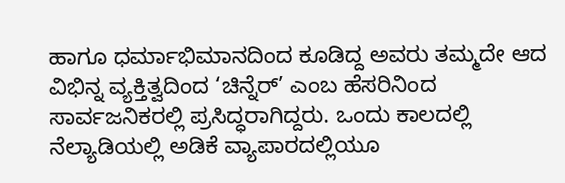ಹಾಗೂ ಧರ್ಮಾಭಿಮಾನದಿಂದ ಕೂಡಿದ್ದ ಅವರು ತಮ್ಮದೇ ಆದ ವಿಭಿನ್ನ ವ್ಯಕ್ತಿತ್ವದಿಂದ ‘ಚಿನ್ನೆರ್’ ಎಂಬ ಹೆಸರಿನಿಂದ ಸಾರ್ವಜನಿಕರಲ್ಲಿ ಪ್ರಸಿದ್ಧರಾಗಿದ್ದರು. ಒಂದು ಕಾಲದಲ್ಲಿ ನೆಲ್ಯಾಡಿಯಲ್ಲಿ ಅಡಿಕೆ ವ್ಯಾಪಾರದಲ್ಲಿಯೂ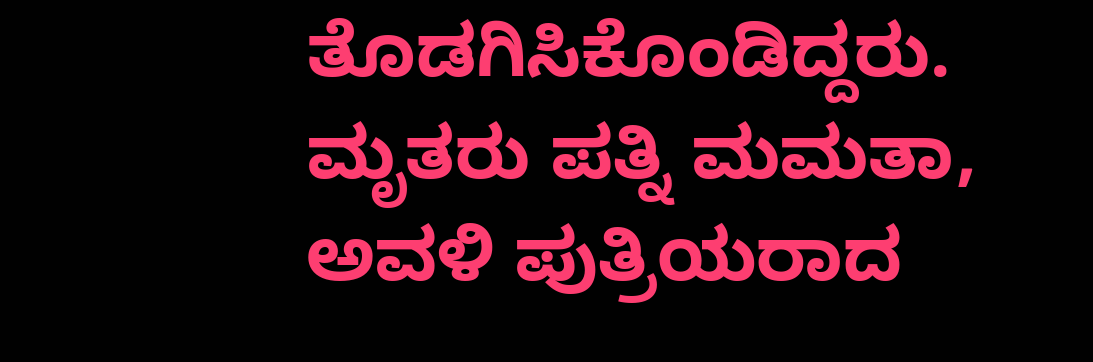ತೊಡಗಿಸಿಕೊಂಡಿದ್ದರು.
ಮೃತರು ಪತ್ನಿ ಮಮತಾ, ಅವಳಿ ಪುತ್ರಿಯರಾದ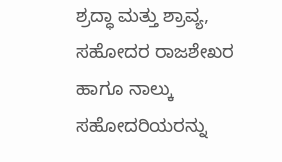ಶ್ರದ್ಧಾ ಮತ್ತು ಶ್ರಾವ್ಯ, ಸಹೋದರ ರಾಜಶೇಖರ ಹಾಗೂ ನಾಲ್ಕು ಸಹೋದರಿಯರನ್ನು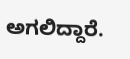ಅಗಲಿದ್ದಾರೆ.